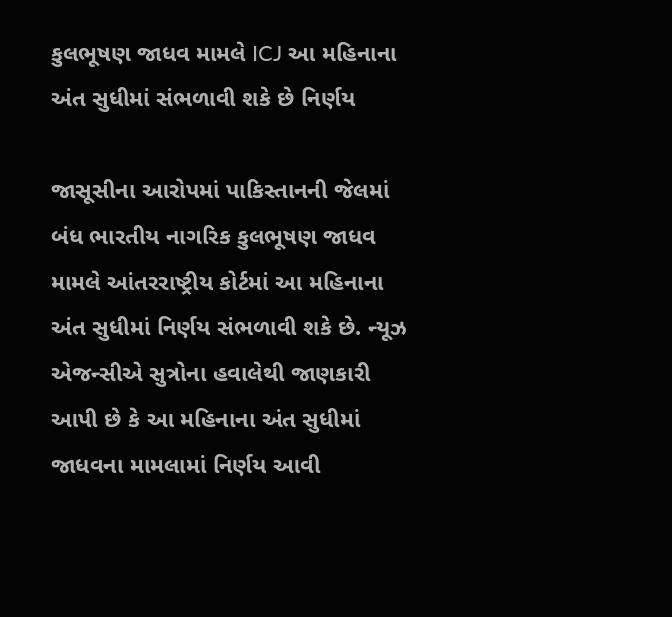કુલભૂષણ જાધવ મામલે ICJ આ મહિનાના અંત સુધીમાં સંભળાવી શકે છે નિર્ણય

જાસૂસીના આરોપમાં પાકિસ્તાનની જેલમાં બંધ ભારતીય નાગરિક કુલભૂષણ જાધવ મામલે આંતરરાષ્ટ્રીય કોર્ટમાં આ મહિનાના અંત સુધીમાં નિર્ણય સંભળાવી શકે છે. ન્યૂઝ એજન્સીએ સુત્રોના હવાલેથી જાણકારી આપી છે કે આ મહિનાના અંત સુધીમાં જાધવના મામલામાં નિર્ણય આવી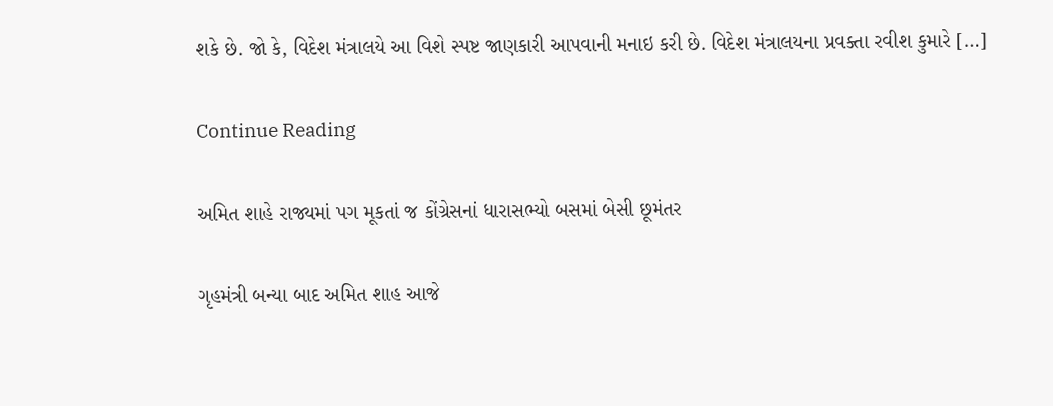શકે છે. જો કે, વિદેશ મંત્રાલયે આ વિશે સ્પષ્ટ જાણકારી આપવાની મનાઇ કરી છે. વિદેશ મંત્રાલયના પ્રવક્તા રવીશ કુમારે […]

Continue Reading

અમિત શાહે રાજ્યમાં પગ મૂકતાં જ કોંગ્રેસનાં ધારાસભ્યો બસમાં બેસી છૂમંતર

ગૃહમંત્રી બન્યા બાદ અમિત શાહ આજે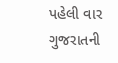પહેલી વાર ગુજરાતની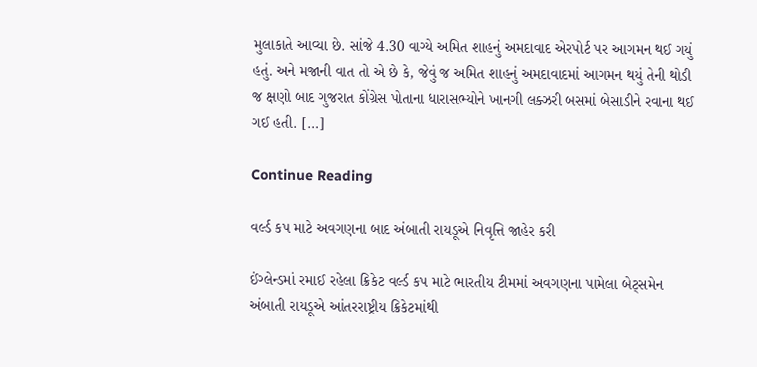મુલાકાતે આવ્યા છે. સાંજે 4.30 વાગ્યે અમિત શાહનું અમદાવાદ એરપોર્ટ પર આગમન થઈ ગયું હતું. અને મજાની વાત તો એ છે કે, જેવું જ અમિત શાહનું અમદાવાદમાં આગમન થયું તેની થોડી જ ક્ષણો બાદ ગુજરાત કોંગ્રેસ પોતાના ધારાસભ્યોને ખાનગી લક્ઝરી બસમાં બેસાડીને રવાના થઈ ગઈ હતી. […]

Continue Reading

વર્લ્ડ કપ માટે અવગણના બાદ અંબાતી રાયડૂએ નિવૃત્તિ જાહેર કરી

ઈંગ્લેન્ડમાં રમાઈ રહેલા ક્રિકેટ વર્લ્ડ કપ માટે ભારતીય ટીમમાં અવગણના પામેલા બેટ્સમેન અંબાતી રાયડૂએ આંતરરાષ્ટ્રીય ક્રિકેટમાંથી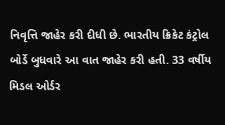નિવૃત્તિ જાહેર કરી દીધી છે. ભારતીય ક્રિકેટ કંટ્રોલ બોર્ડે બુધવારે આ વાત જાહેર કરી હતી. 33 વર્ષીય મિડલ ઓર્ડર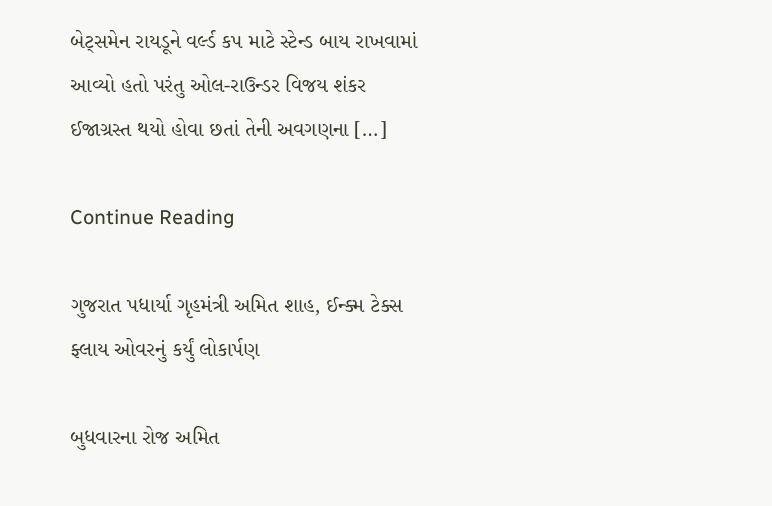બેટ્સમેન રાયડૂને વર્લ્ડ કપ માટે સ્ટેન્ડ બાય રાખવામાં આવ્યો હતો પરંતુ ઓલ-રાઉન્ડર વિજય શંકર ઈજાગ્રસ્ત થયો હોવા છતાં તેની અવગણના […]

Continue Reading

ગુજરાત પધાર્યા ગૃહમંત્રી અમિત શાહ, ઈન્ક્મ ટેક્સ ફ્લાય ઓવરનું કર્યું લોકાર્પણ

બુધવારના રોજ અમિત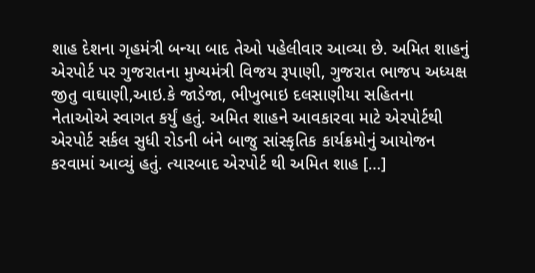શાહ દેશના ગૃહમંત્રી બન્યા બાદ તેઓ પહેલીવાર આવ્યા છે. અમિત શાહનું એરપોર્ટ પર ગુજરાતના મુખ્યમંત્રી વિજય રૂપાણી, ગુજરાત ભાજપ અધ્યક્ષ જીતુ વાઘાણી,આઇ.કે જાડેજા, ભીખુભાઇ દલસાણીયા સહિતના નેતાઓએ સ્વાગત કર્યું હતું. અમિત શાહને આવકારવા માટે એરપોર્ટથી એરપોર્ટ સર્કલ સુધી રોડની બંને બાજુ સાંસ્કૃતિક કાર્યક્રમોનું આયોજન કરવામાં આવ્યું હતું. ત્યારબાદ એરપોર્ટ થી અમિત શાહ […]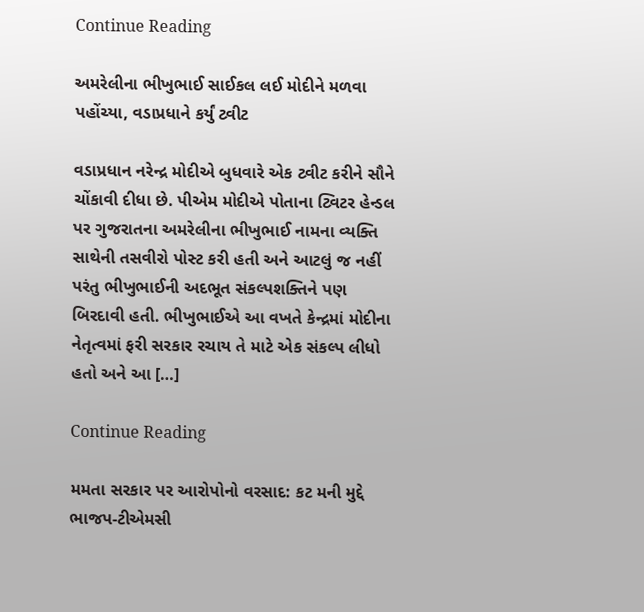Continue Reading

અમરેલીના ભીખુભાઈ સાઈકલ લઈ મોદીને મળવા પહોંચ્યા, વડાપ્રધાને કર્યું ટ્વીટ

વડાપ્રધાન નરેન્દ્ર મોદીએ બુધવારે એક ટ્વીટ કરીને સૌને ચોંકાવી દીધા છે. પીએમ મોદીએ પોતાના ટ્વિટર હેન્ડલ પર ગુજરાતના અમરેલીના ભીખુભાઈ નામના વ્યક્તિ સાથેની તસવીરો પોસ્ટ કરી હતી અને આટલું જ નહીં પરંતુ ભીખુભાઈની અદભૂત સંકલ્પશક્તિને પણ બિરદાવી હતી. ભીખુભાઈએ આ વખતે કેન્દ્રમાં મોદીના નેતૃત્વમાં ફરી સરકાર રચાય તે માટે એક સંકલ્પ લીધો હતો અને આ […]

Continue Reading

મમતા સરકાર પર આરોપોનો વરસાદ: કટ મની મુદ્દે ભાજપ-ટીએમસી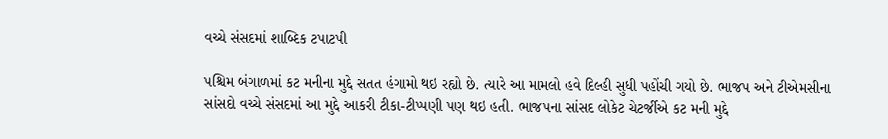વચ્ચે સંસદમાં શાબ્દિક ટપાટપી

પશ્ચિમ બંગાળમાં કટ મનીના મુદ્દે સતત હંગામો થઇ રહ્યો છે. ત્યારે આ મામલો હવે દિલ્હી સુધી પહોંચી ગયો છે. ભાજપ અને ટીએમસીના સાંસદો વચ્ચે સંસદમાં આ મુદ્દે આકરી ટીકા-ટીપ્પણી પણ થઇ હતી. ભાજપના સાંસદ લોકેટ ચેટર્જીએ કટ મની મુદ્દે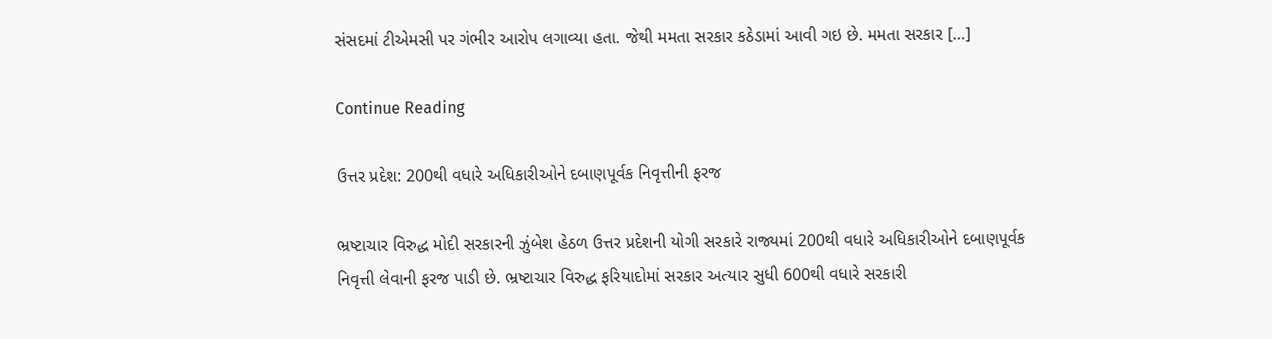સંસદમાં ટીએમસી પર ગંભીર આરોપ લગાવ્યા હતા. જેથી મમતા સરકાર કઠેડામાં આવી ગઇ છે. મમતા સરકાર […]

Continue Reading

ઉત્તર પ્રદેશ: 200થી વધારે અધિકારીઓને દબાણપૂર્વક નિવૃત્તીની ફરજ

ભ્રષ્ટાચાર વિરુદ્ધ મોદી સરકારની ઝુંબેશ હેઠળ ઉત્તર પ્રદેશની યોગી સરકારે રાજ્યમાં 200થી વધારે અધિકારીઓને દબાણપૂર્વક નિવૃત્તી લેવાની ફરજ પાડી છે. ભ્રષ્ટાચાર વિરુદ્ધ ફરિયાદોમાં સરકાર અત્યાર સુધી 600થી વધારે સરકારી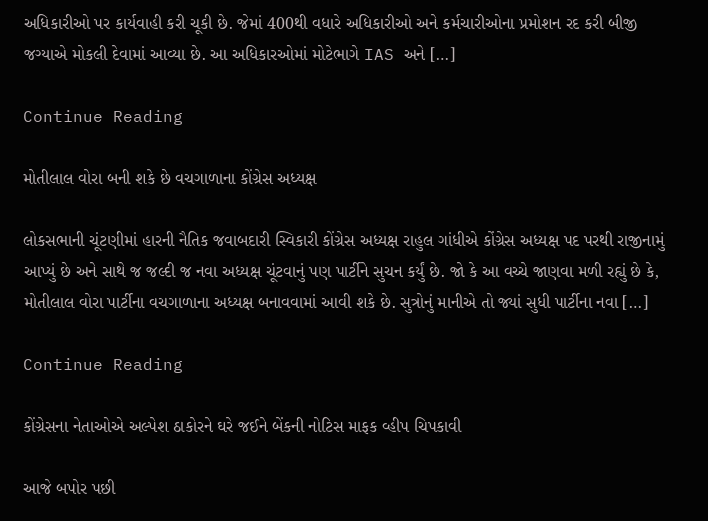અધિકારીઓ પર કાર્યવાહી કરી ચૂકી છે. જેમાં 400થી વધારે અધિકારીઓ અને કર્મચારીઓના પ્રમોશન રદ કરી બીજી જગ્યાએ મોકલી દેવામાં આવ્યા છે. આ અધિકારઓમાં મોટેભાગે IAS અને […]

Continue Reading

મોતીલાલ વોરા બની શકે છે વચગાળાના કોંગ્રેસ અધ્યક્ષ

લોકસભાની ચૂંટણીમાં હારની નૈતિક જવાબદારી સ્વિકારી કોંગ્રેસ અધ્યક્ષ રાહુલ ગાંધીએ કોંગ્રેસ અધ્યક્ષ પદ પરથી રાજીનામું આપ્યું છે અને સાથે જ જલ્દી જ નવા અધ્યક્ષ ચૂંટવાનું પણ પાર્ટીને સુચન કર્યું છે. જો કે આ વચ્ચે જાણવા મળી રહ્યું છે કે, મોતીલાલ વોરા પાર્ટીના વચગાળાના અધ્યક્ષ બનાવવામાં આવી શકે છે. સુત્રોનું માનીએ તો જ્યાં સુધી પાર્ટીના નવા […]

Continue Reading

કોંગ્રેસના નેતાઓએ અલ્પેશ ઠાકોરને ઘરે જઈને બેંકની નોટિસ માફક વ્હીપ ચિપકાવી

આજે બપોર પછી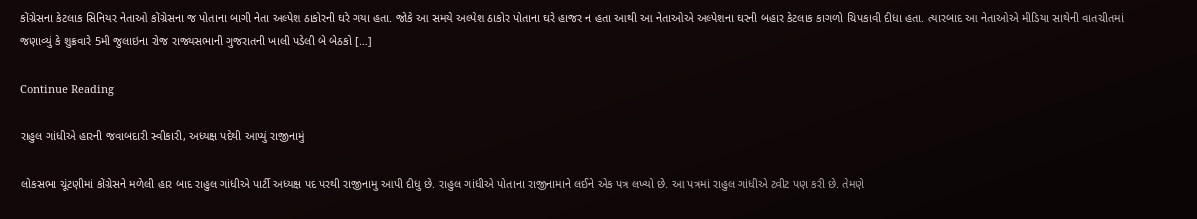કોંગ્રેસના કેટલાક સિનિયર નેતાઓ કોંગ્રેસના જ પોતાના બાગી નેતા અલ્પેશ ઠાકોરની ઘરે ગયા હતા. જોકે આ સમયે અલ્પેશ ઠાકોર પોતાના ઘરે હાજર ન હતા આથી આ નેતાઓએ અલ્પેશના ઘરની બહાર કેટલાક કાગળો ચિપકાવી દીધા હતા. ત્યારબાદ આ નેતાઓએ મીડિયા સાથેની વાતચીતમાં જણાવ્યું કે શુક્રવારે 5મી જુલાઇના રોજ રાજ્યસભાની ગુજરાતની ખાલી પડેલી બે બેઠકો […]

Continue Reading

રાહુલ ગાંધીએ હારની જવાબદારી સ્વીકારી, અધ્યક્ષ પદેથી આપ્યું રાજીનામું

લોકસભા ચૂંટણીમાં કોંગ્રેસને મળેલી હાર બાદ રાહુલ ગાંધીએ પાર્ટી અધ્યક્ષ પદ પરથી રાજીનામુ આપી દીધુ છે. રાહુલ ગાંધીએ પોતાના રાજીનામાને લઈને એક પત્ર લખ્યો છે. આ પત્રમાં રાહુલ ગાંધીએ ટ્વીટ પણ કરી છે. તેમણે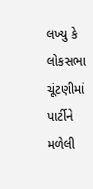લખ્યુ કે લોકસભા ચૂંટણીમાં પાર્ટીને મળેલી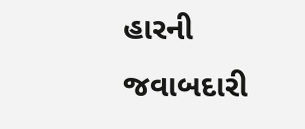હારની જવાબદારી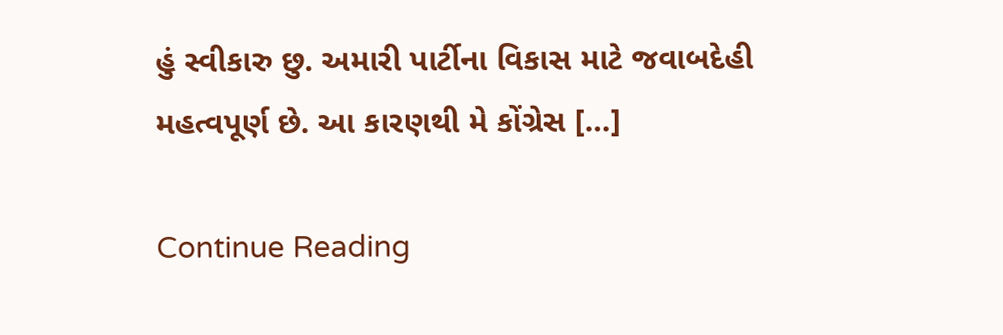હું સ્વીકારુ છુ. અમારી પાર્ટીના વિકાસ માટે જવાબદેહી મહત્વપૂર્ણ છે. આ કારણથી મે કોંગ્રેસ […]

Continue Reading